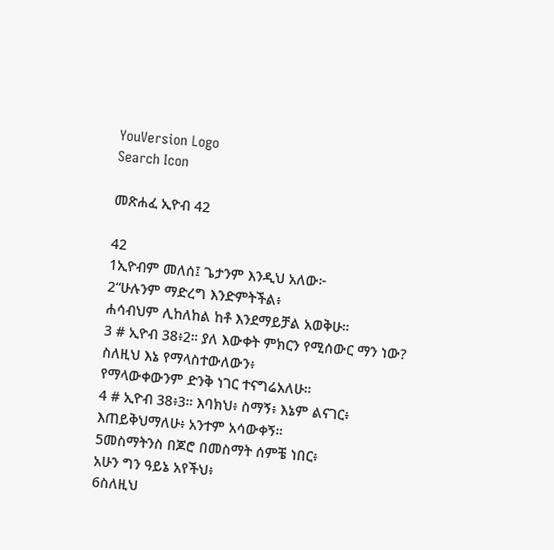YouVersion Logo
Search Icon

መጽሐፈ ኢዮብ 42

42
1ኢዮብም መለሰ፤ ጌታንም እንዲህ አለው፦
2“ሁሉንም ማድረግ እንድምትችል፥
ሐሳብህም ሊከለከል ከቶ እንደማይቻል አወቅሁ።
3 # ኢዮብ 38፥2። ያለ እውቀት ምክርን የሚሰውር ማን ነው?
ስለዚህ እኔ የማላስተውለውን፥
የማላውቀውንም ድንቅ ነገር ተናግሬአለሁ።
4 # ኢዮብ 38፥3። እባክህ፥ ስማኝ፥ እኔም ልናገር፥
እጠይቅህማለሁ፥ አንተም አሳውቀኝ።
5መስማትንስ በጆሮ በመስማት ሰምቼ ነበር፥
አሁን ግን ዓይኔ አየችህ፥
6ስለዚህ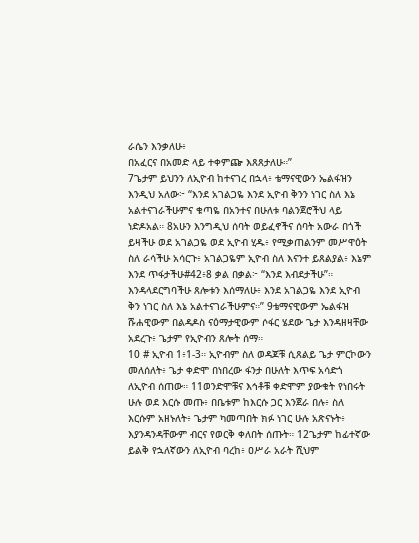ራሴን እንቃለሁ፥
በአፈርና በአመድ ላይ ተቀምጬ እጸጸታለሁ።”
7ጌታም ይህንን ለኢዮብ ከተናገረ በኋላ፥ ቴማናዊውን ኤልፋዝን እንዲህ አለው፦ “እንደ አገልጋዬ እንደ ኢዮብ ቅንን ነገር ስለ እኔ አልተናገራችሁምና ቁጣዬ በአንተና በሁለቱ ባልንጀሮችህ ላይ ነድዶአል። 8አሁን እንግዲህ ሰባት ወይፈኖችና ሰባት አውራ በጎች ይዛችሁ ወደ አገልጋዬ ወደ ኢዮብ ሂዱ፥ የሚቃጠልንም መሥዋዕት ስለ ራሳችሁ አሳርጉ፥ አገልጋዬም ኢዮብ ስለ እናንተ ይጸልያል፥ እኔም እንደ ጥፋታችሁ#42፥8 ቃል በቃል፦ “እንደ እብደታችሁ”። እንዳላደርግባችሁ ጸሎቱን እሰማለሁ፥ እንደ አገልጋዬ እንደ ኢዮብ ቅን ነገር ስለ እኔ አልተናገራችሁምና።” 9ቴማናዊውም ኤልፋዝ ሹሐዊውም በልዳዶስ ናዕማታዊውም ሶፋር ሄደው ጌታ እንዳዘዛቸው አደረጉ፥ ጌታም የኢዮብን ጸሎት ሰማ።
10 # ኢዮብ 1፥1-3። ኢዮብም ስለ ወዳጆቹ ሲጸልይ ጌታ ምርኮውን መለሰለት፥ ጌታ ቀድሞ በነበረው ፋንታ በሁለት እጥፍ አሳድጎ ለኢዮብ ሰጠው። 11ወንድሞቹና እኅቶቹ ቀድሞም ያውቁት የነበሩት ሁሉ ወደ እርሱ መጡ፥ በቤቱም ከእርሱ ጋር እንጀራ በሉ፥ ስለ እርሱም አዘኑለት፥ ጌታም ካመጣበት ክፉ ነገር ሁሉ አጽናኑት፥ እያንዳንዳቸውም ብርና የወርቅ ቀለበት ሰጡት። 12ጌታም ከፊተኛው ይልቅ የኋለኛውን ለኢዮብ ባረከ፥ ዐሥራ አራት ሺህም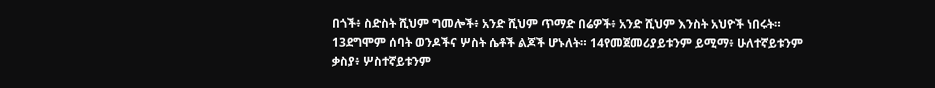በጎች፥ ስድስት ሺህም ግመሎች፥ አንድ ሺህም ጥማድ በሬዎች፥ አንድ ሺህም እንስት አህዮች ነበሩት። 13ደግሞም ሰባት ወንዶችና ሦስት ሴቶች ልጆች ሆኑለት። 14የመጀመሪያይቱንም ይሚማ፥ ሁለተኛይቱንም ቃስያ፥ ሦስተኛይቱንም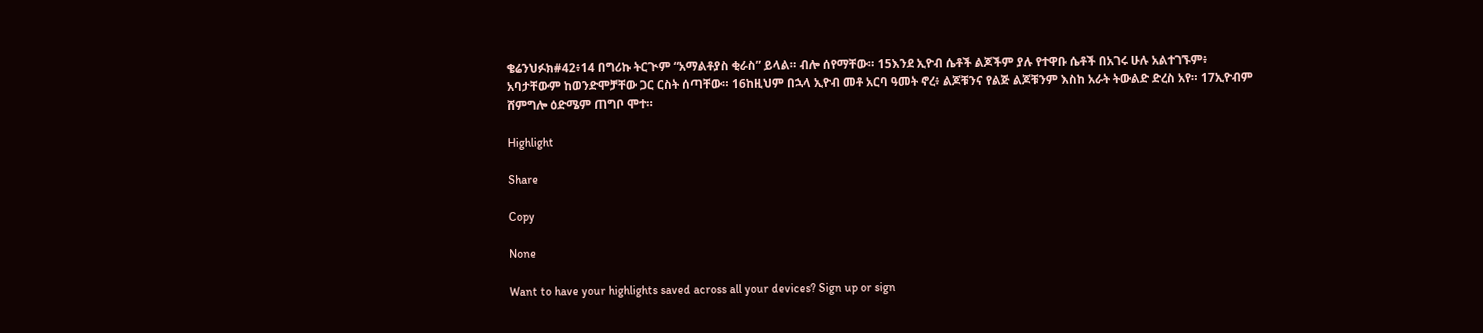ቄሬንህፉክ#42፥14 በግሪኩ ትርጒም “አማልቶያስ ቂራስ” ይላል። ብሎ ሰየማቸው። 15እንደ ኢዮብ ሴቶች ልጆችም ያሉ የተዋቡ ሴቶች በአገሩ ሁሉ አልተገኙም፥ አባታቸውም ከወንድሞቻቸው ጋር ርስት ሰጣቸው። 16ከዚህም በኋላ ኢዮብ መቶ አርባ ዓመት ኖረ፥ ልጆቹንና የልጅ ልጆቹንም እስከ አራት ትውልድ ድረስ አየ። 17ኢዮብም ሸምግሎ ዕድሜም ጠግቦ ሞተ።

Highlight

Share

Copy

None

Want to have your highlights saved across all your devices? Sign up or sign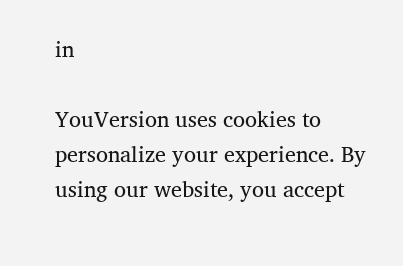in

YouVersion uses cookies to personalize your experience. By using our website, you accept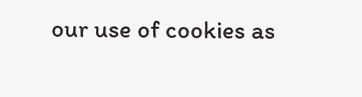our use of cookies as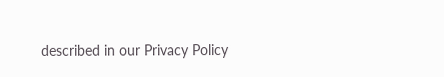described in our Privacy Policy